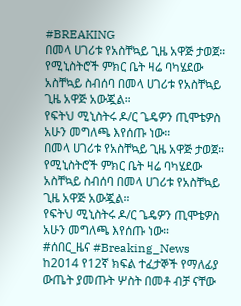#BREAKING
በመላ ሀገሪቱ የአስቸኳይ ጊዜ አዋጅ ታወጀ።
የሚኒስትሮች ምክር ቤት ዛሬ ባካሄደው አስቸኳይ ስብሰባ በመላ ሀገሪቱ የአስቸኳይ ጊዜ አዋጅ አውጇል።
የፍትህ ሚኒስትሩ ዶ/ር ጌዴዎን ጢሞቴዎስ አሁን መግለጫ እየሰጡ ነው።
በመላ ሀገሪቱ የአስቸኳይ ጊዜ አዋጅ ታወጀ።
የሚኒስትሮች ምክር ቤት ዛሬ ባካሄደው አስቸኳይ ስብሰባ በመላ ሀገሪቱ የአስቸኳይ ጊዜ አዋጅ አውጇል።
የፍትህ ሚኒስትሩ ዶ/ር ጌዴዎን ጢሞቴዎስ አሁን መግለጫ እየሰጡ ነው።
#ሰበር_ዜና #Breaking_News
ከ2014 የ12ኛ ክፍል ተፈታኞች የማለፊያ ውጤት ያመጡት ሦስት በመቶ ብቻ ናቸው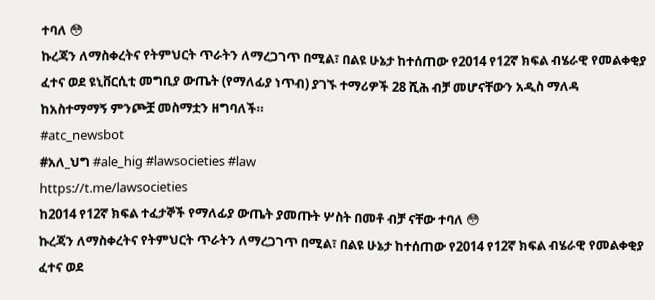ተባለ 😳
ኩረጃን ለማስቀረትና የትምህርት ጥራትን ለማረጋገጥ በሚል፣ በልዩ ሁኔታ ከተሰጠው የ2014 የ12ኛ ክፍል ብሄራዊ የመልቀቂያ ፈተና ወደ ዩኒቨርሲቲ መግቢያ ውጤት (የማለፊያ ነጥብ) ያገኙ ተማሪዎች 28 ሺሕ ብቻ መሆናቸውን አዲስ ማለዳ ከአስተማማኝ ምንጮቿ መስማቷን ዘግባለች።
#atc_newsbot
#አለ_ህግ #ale_hig #lawsocieties #law
https://t.me/lawsocieties
ከ2014 የ12ኛ ክፍል ተፈታኞች የማለፊያ ውጤት ያመጡት ሦስት በመቶ ብቻ ናቸው ተባለ 😳
ኩረጃን ለማስቀረትና የትምህርት ጥራትን ለማረጋገጥ በሚል፣ በልዩ ሁኔታ ከተሰጠው የ2014 የ12ኛ ክፍል ብሄራዊ የመልቀቂያ ፈተና ወደ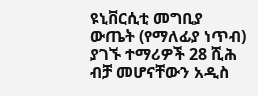ዩኒቨርሲቲ መግቢያ ውጤት (የማለፊያ ነጥብ) ያገኙ ተማሪዎች 28 ሺሕ ብቻ መሆናቸውን አዲስ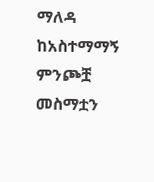ማለዳ ከአስተማማኝ ምንጮቿ መስማቷን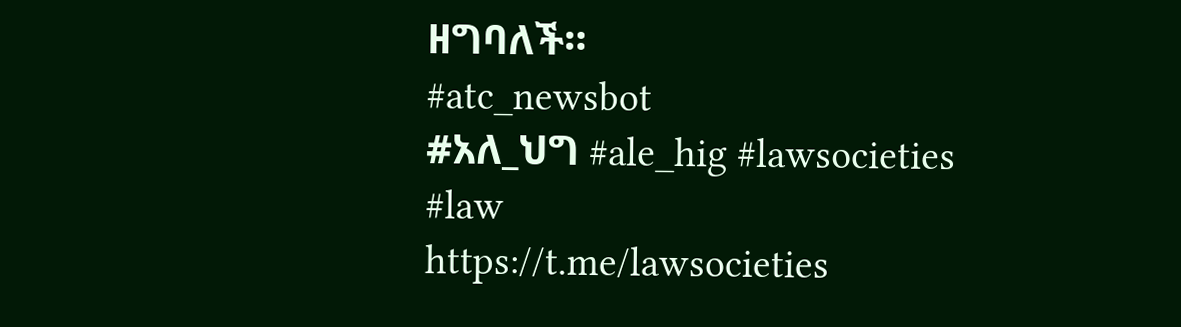ዘግባለች።
#atc_newsbot
#አለ_ህግ #ale_hig #lawsocieties #law
https://t.me/lawsocieties